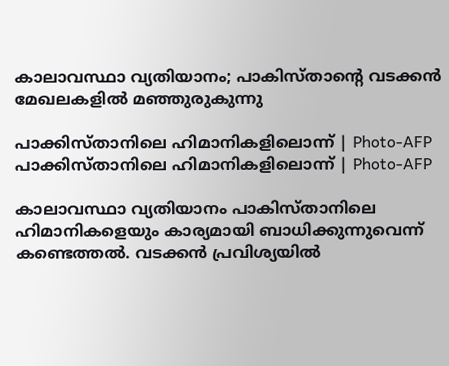കാലാവസ്ഥാ വ്യതിയാനം; പാകിസ്താന്റെ വടക്കന്‍ മേഖലകളില്‍ മഞ്ഞുരുകുന്നു

പാക്കിസ്താനിലെ ഹിമാനികളിലൊന്ന് | Photo-AFP
പാക്കിസ്താനിലെ ഹിമാനികളിലൊന്ന് | Photo-AFP

കാലാവസ്ഥാ വ്യതിയാനം പാകിസ്താനിലെ ഹിമാനികളെയും കാര്യമായി ബാധിക്കുന്നുവെന്ന് കണ്ടെത്തല്‍. വടക്കന്‍ പ്രവിശ്യയില്‍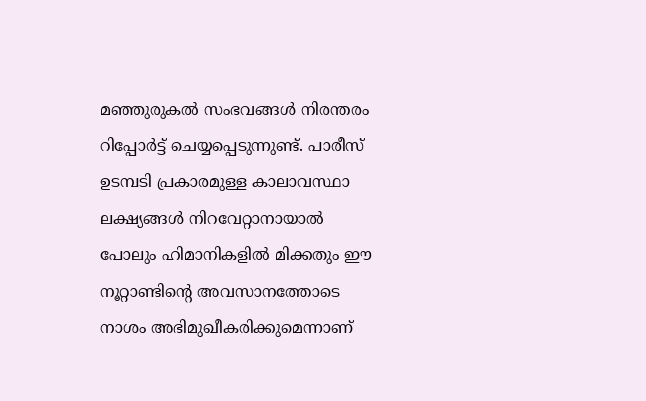മഞ്ഞുരുകല്‍ സംഭവങ്ങള്‍ നിരന്തരം റിപ്പോര്‍ട്ട് ചെയ്യപ്പെടുന്നുണ്ട്. പാരീസ് ഉടമ്പടി പ്രകാരമുള്ള കാലാവസ്ഥാ ലക്ഷ്യങ്ങള്‍ നിറവേറ്റാനായാല്‍ പോലും ഹിമാനികളില്‍ മിക്കതും ഈ നൂറ്റാണ്ടിന്റെ അവസാനത്തോടെ നാശം അഭിമുഖീകരിക്കുമെന്നാണ്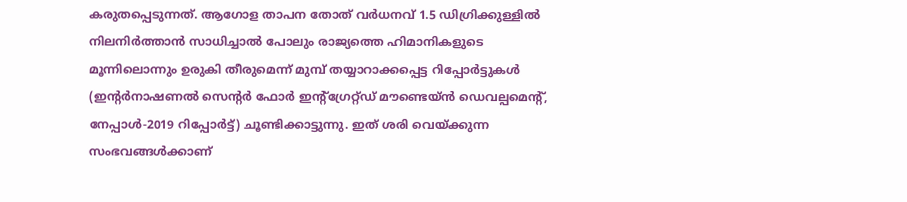കരുതപ്പെടുന്നത്. ആഗോള താപന തോത് വര്‍ധനവ് 1.5 ഡിഗ്രിക്കുള്ളില്‍ നിലനിര്‍ത്താന്‍ സാധിച്ചാല്‍ പോലും രാജ്യത്തെ ഹിമാനികളുടെ മൂന്നിലൊന്നും ഉരുകി തീരുമെന്ന് മുമ്പ്‌ തയ്യാറാക്കപ്പെട്ട റിപ്പോര്‍ട്ടുകള്‍ (ഇന്റര്‍നാഷണല്‍ സെന്റര്‍ ഫോര്‍ ഇന്റ്‌ഗ്രേറ്റ്ഡ് മൗണ്ടെയ്ന്‍ ഡെവല്പമെന്റ്, നേപ്പാള്‍-2019 റിപ്പോര്‍ട്ട്) ചൂണ്ടിക്കാട്ടുന്നു. ഇത് ശരി വെയ്ക്കുന്ന സംഭവങ്ങള്‍ക്കാണ്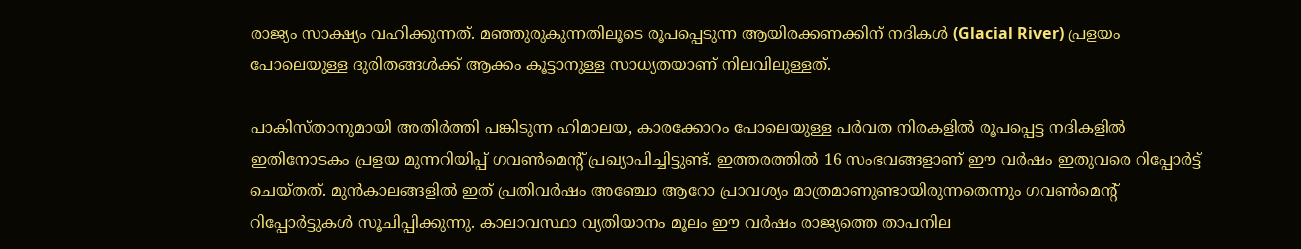രാജ്യം സാക്ഷ്യം വഹിക്കുന്നത്. മഞ്ഞുരുകുന്നതിലൂടെ രൂപപ്പെടുന്ന ആയിരക്കണക്കിന് നദികള്‍ (Glacial River) പ്രളയം പോലെയുള്ള ദുരിതങ്ങള്‍ക്ക് ആക്കം കൂട്ടാനുള്ള സാധ്യതയാണ് നിലവിലുള്ളത്.

പാകിസ്താനുമായി അതിര്‍ത്തി പങ്കിടുന്ന ഹിമാലയ, കാരക്കോറം പോലെയുള്ള പര്‍വത നിരകളില്‍ രൂപപ്പെട്ട നദികളില്‍ ഇതിനോടകം പ്രളയ മുന്നറിയിപ്പ് ഗവണ്‍മെന്റ് പ്രഖ്യാപിച്ചിട്ടുണ്ട്. ഇത്തരത്തില്‍ 16 സംഭവങ്ങളാണ് ഈ വര്‍ഷം ഇതുവരെ റിപ്പോര്‍ട്ട് ചെയ്തത്. മുന്‍കാലങ്ങളില്‍ ഇത് പ്രതിവര്‍ഷം അഞ്ചോ ആറോ പ്രാവശ്യം മാത്രമാണുണ്ടായിരുന്നതെന്നും ഗവണ്‍മെന്റ് റിപ്പോര്‍ട്ടുകള്‍ സൂചിപ്പിക്കുന്നു. കാലാവസ്ഥാ വ്യതിയാനം മൂലം ഈ വര്‍ഷം രാജ്യത്തെ താപനില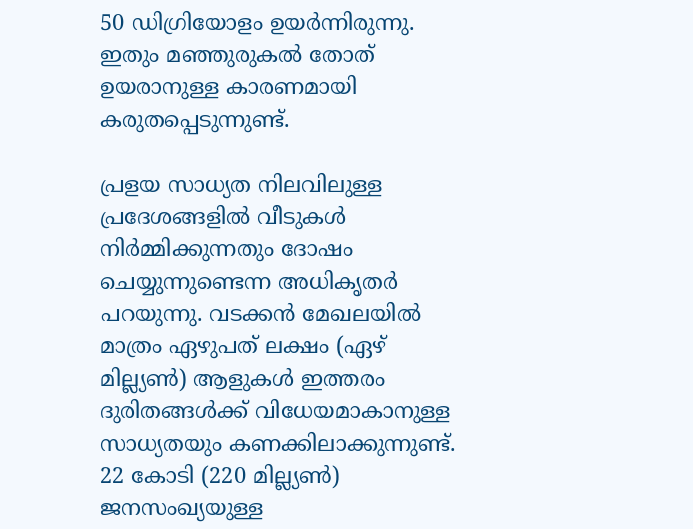50 ഡിഗ്രിയോളം ഉയര്‍ന്നിരുന്നു. ഇതും മഞ്ഞുരുകല്‍ തോത് ഉയരാനുള്ള കാരണമായി കരുതപ്പെടുന്നുണ്ട്.

പ്രളയ സാധ്യത നിലവിലുള്ള പ്രദേശങ്ങളില്‍ വീടുകള്‍ നിര്‍മ്മിക്കുന്നതും ദോഷം ചെയ്യുന്നുണ്ടെന്ന അധികൃതര്‍ പറയുന്നു. വടക്കന്‍ മേഖലയില്‍ മാത്രം ഏഴുപത് ലക്ഷം (ഏഴ് മില്ല്യണ്‍) ആളുകള്‍ ഇത്തരം ദുരിതങ്ങള്‍ക്ക് വിധേയമാകാനുള്ള സാധ്യതയും കണക്കിലാക്കുന്നുണ്ട്.  22 കോടി (220 മില്ല്യണ്‍) ജനസംഖ്യയുള്ള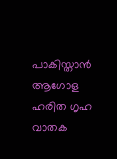പാകിസ്താന്‍ ആഗോള ഹരിത ഗൃഹ വാതക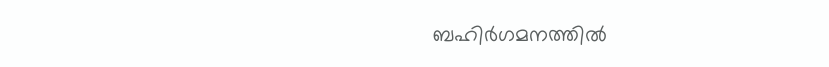ബഹിര്‍ഗമനത്തില്‍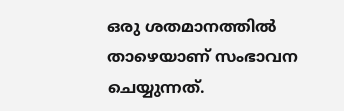ഒരു ശതമാനത്തില്‍ താഴെയാണ് സംഭാവന ചെയ്യുന്നത്.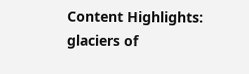Content Highlights: glaciers of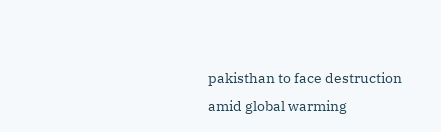pakisthan to face destruction amid global warming